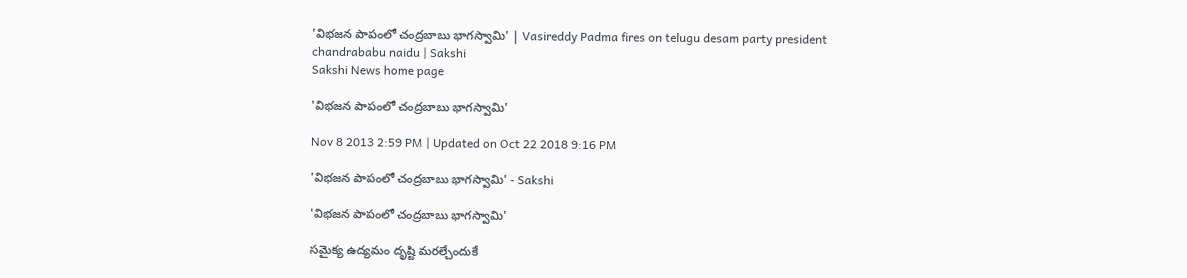'విభజన పాపంలో చంద్రబాబు భాగస్వామి' | Vasireddy Padma fires on telugu desam party president chandrababu naidu | Sakshi
Sakshi News home page

'విభజన పాపంలో చంద్రబాబు భాగస్వామి'

Nov 8 2013 2:59 PM | Updated on Oct 22 2018 9:16 PM

'విభజన పాపంలో చంద్రబాబు భాగస్వామి' - Sakshi

'విభజన పాపంలో చంద్రబాబు భాగస్వామి'

సమైక్య ఉద్యమం దృష్టి మరల్చేందుకే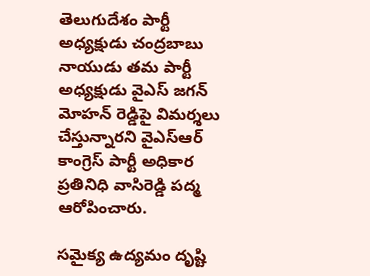తెలుగుదేశం పార్టీ అధ్యక్షుడు చంద్రబాబు నాయుడు తమ పార్టీ అధ్యక్షుడు వైఎస్ జగన్ మోహన్ రెడ్డిపై విమర్శలు చేస్తున్నారని వైఎస్ఆర్ కాంగ్రెస్ పార్టీ అధికార ప్రతినిధి వాసిరెడ్డి పద్మ ఆరోపించారు.

సమైక్య ఉద్యమం దృష్టి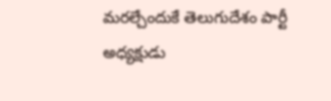మరల్చేందుకే తెలుగుదేశం పార్టీ అధ్యక్షుడు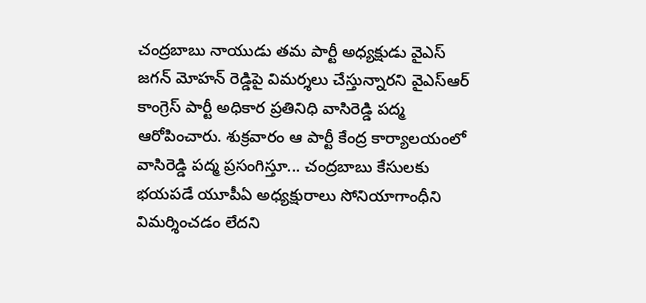చంద్రబాబు నాయుడు తమ పార్టీ అధ్యక్షుడు వైఎస్ జగన్ మోహన్ రెడ్డిపై విమర్శలు చేస్తున్నారని వైఎస్ఆర్ కాంగ్రెస్ పార్టీ అధికార ప్రతినిధి వాసిరెడ్డి పద్మ ఆరోపించారు. శుక్రవారం ఆ పార్టీ కేంద్ర కార్యాలయంలో వాసిరెడ్డి పద్మ ప్రసంగిస్తూ... చంద్రబాబు కేసులకు భయపడే యూపీఏ అధ్యక్షురాలు సోనియాగాంధీని విమర్శించడం లేదని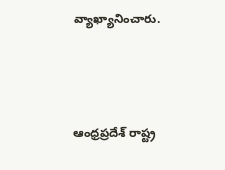వ్యాఖ్యానించారు.



ఆంధ్రప్రదేశ్ రాష్ట్ర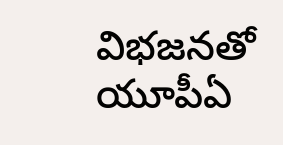విభజనతో యూపీఏ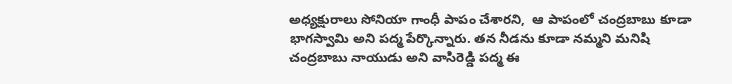అధ్యక్షురాలు సోనియా గాంధీ పాపం చేశారని,  ఆ పాపంలో చంద్రబాబు కూడా భాగస్వామి అని పద్మ పేర్కొన్నారు. తన నీడను కూడా నమ్మని మనిషి చంద్రబాబు నాయుడు అని వాసిరెడ్డి పద్మ ఈ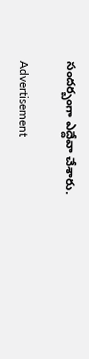సందర్బంగా ఎద్దేవా చేశారు.

Advertisement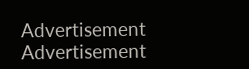Advertisement
Advertisement